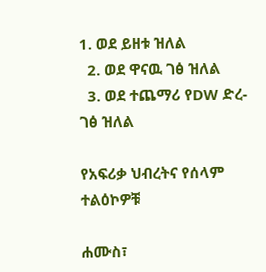1. ወደ ይዘቱ ዝለል
  2. ወደ ዋናዉ ገፅ ዝለል
  3. ወደ ተጨማሪ የDW ድረ-ገፅ ዝለል

የአፍሪቃ ህብረትና የሰላም ተልዕኮዎቹ

ሐሙስ፣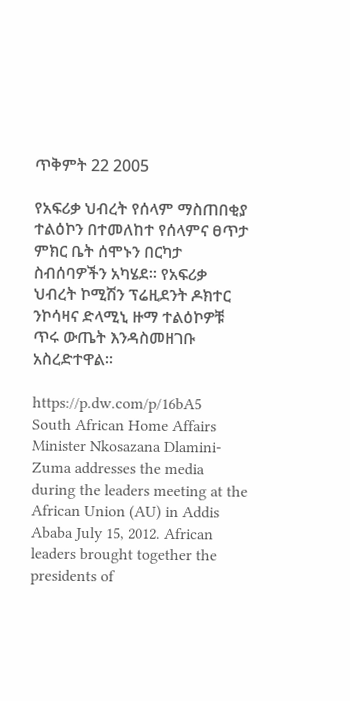ጥቅምት 22 2005

የአፍሪቃ ህብረት የሰላም ማስጠበቂያ ተልዕኮን በተመለከተ የሰላምና ፀጥታ ምክር ቤት ሰሞኑን በርካታ ስብሰባዎችን አካሄደ። የአፍሪቃ ህብረት ኮሚሽን ፕሬዚደንት ዶክተር ንኮሳዛና ድላሚኒ ዙማ ተልዕኮዎቹ ጥሩ ውጤት እንዳስመዘገቡ አስረድተዋል።

https://p.dw.com/p/16bA5
South African Home Affairs Minister Nkosazana Dlamini-Zuma addresses the media during the leaders meeting at the African Union (AU) in Addis Ababa July 15, 2012. African leaders brought together the presidents of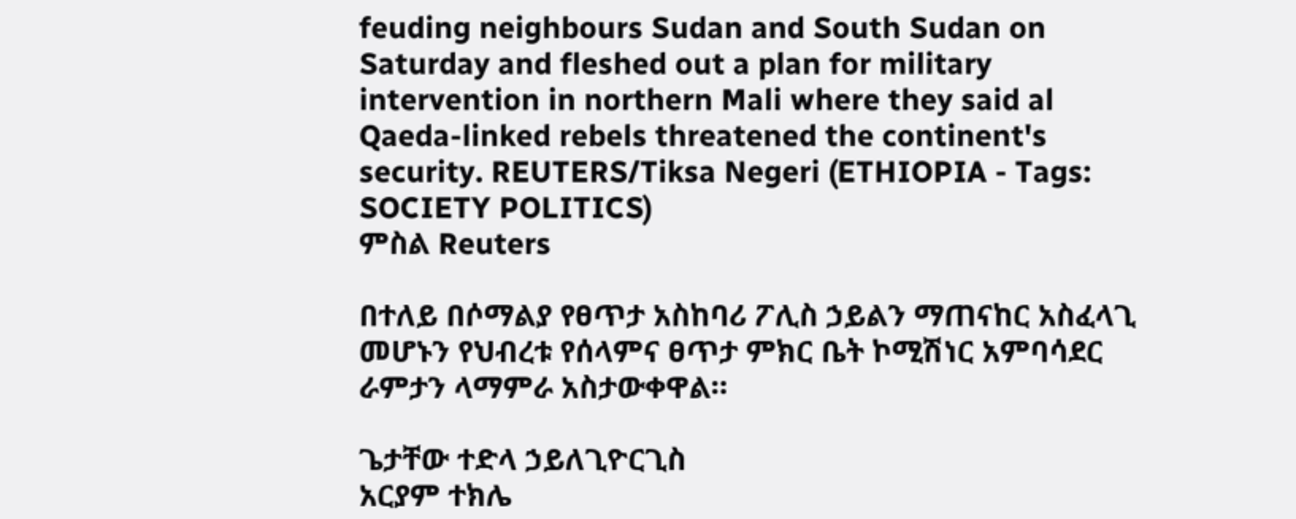feuding neighbours Sudan and South Sudan on Saturday and fleshed out a plan for military intervention in northern Mali where they said al Qaeda-linked rebels threatened the continent's security. REUTERS/Tiksa Negeri (ETHIOPIA - Tags: SOCIETY POLITICS)
ምስል Reuters

በተለይ በሶማልያ የፀጥታ አስከባሪ ፖሊስ ኃይልን ማጠናከር አስፈላጊ መሆኑን የህብረቱ የሰላምና ፀጥታ ምክር ቤት ኮሚሽነር አምባሳደር ራምታን ላማምራ አስታውቀዋል።

ጌታቸው ተድላ ኃይለጊዮርጊስ
አርያም ተክሌ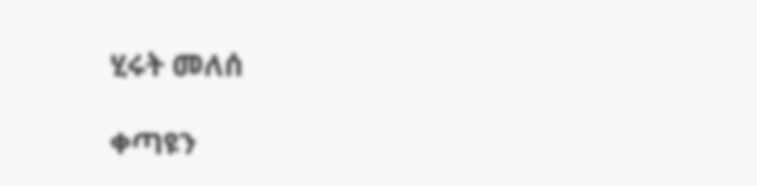ሂሩት መለሰ

ቀጣዩን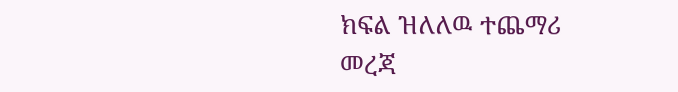ክፍል ዝለለዉ ተጨማሪ መረጃ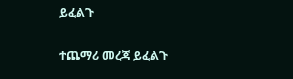ይፈልጉ

ተጨማሪ መረጃ ይፈልጉ